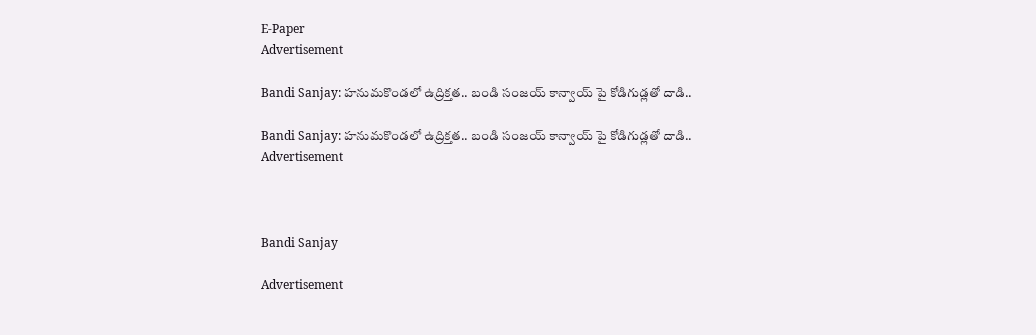E-Paper
Advertisement

Bandi Sanjay: హనుమకొండలో ఉద్రిక్తత.. బండి సంజయ్ కాన్వాయ్ పై కోడిగుడ్లతో దాడి..

Bandi Sanjay: హనుమకొండలో ఉద్రిక్తత.. బండి సంజయ్ కాన్వాయ్ పై కోడిగుడ్లతో దాడి..
Advertisement



Bandi Sanjay

Advertisement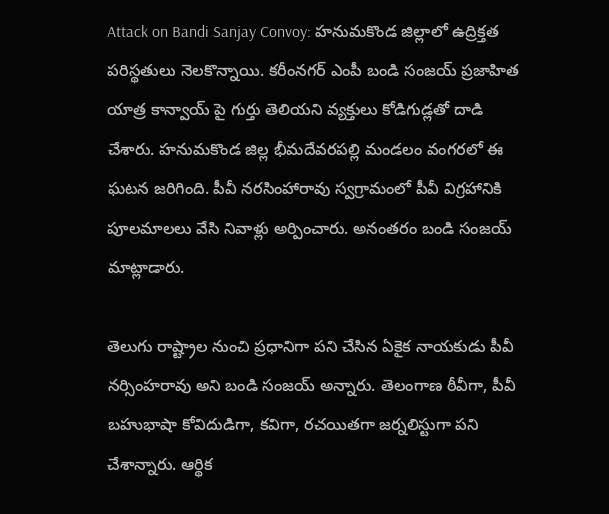Attack on Bandi Sanjay Convoy: హనుమకొండ జిల్లాలో ఉద్రిక్తత పరిస్థతులు నెలకొన్నాయి. కరీంనగర్ ఎంపీ బండి సంజయ్ ప్రజాహిత యాత్ర కాన్వాయ్ పై గుర్తు తెలియని వ్యక్తులు కోడిగుడ్లతో దాడి చేశారు. హనుమకొండ జిల్ల భీమదేవరపల్లి మండలం వంగరలో ఈ ఘటన జరిగింది. పీవీ నరసింహారావు స్వగ్రామంలో పీవీ విగ్రహానికి పూలమాలలు వేసి నివాళ్లు అర్పించారు. అనంతరం బండి సంజయ్ మాట్లాడారు.

తెలుగు రాష్ట్రాల నుంచి ప్రధానిగా పని చేసిన ఏకైక నాయకుడు పీవీ నర్సింహరావు అని బండి సంజయ్ అన్నారు. తెలంగాణ ఠీవీగా, పీవీ బహుభాషా కోవిదుడిగా, కవిగా, రచయితగా జర్నలిస్టుగా పని చేశాన్నారు. ఆర్థిక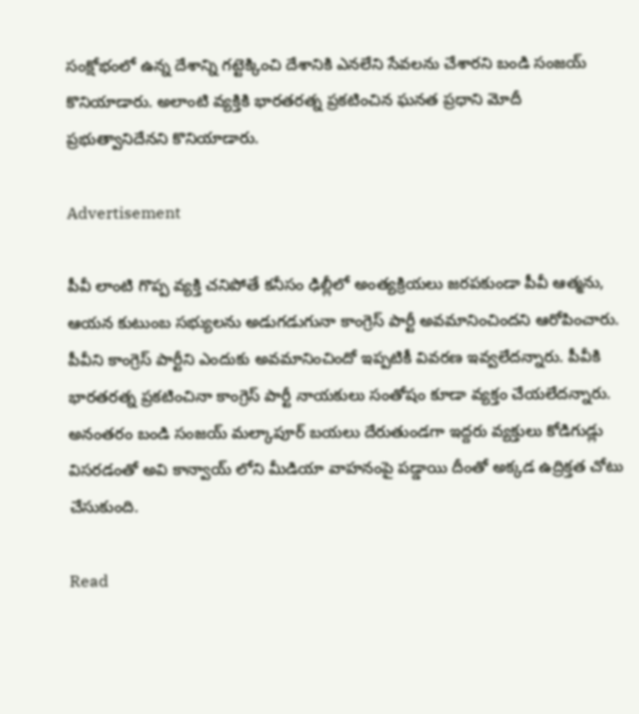సంక్షోభంలో ఉన్న దేశాన్ని గట్టెక్కించి దేశానికి ఎనలేని సేవలను చేశారని బండి సంజయ్ కొనియాడారు. అలాంటి వ్యక్తికి భారతరత్న ప్రకటించిన ఘనత ప్రధాని మోదీ ప్రభుత్వానిదేనని కొనియాడారు.

Advertisement

పీవీ లాంటి గొప్ప వ్యక్తి చనిపోతే కనీసం ఢిల్లీలో అంత్యక్రియలు జరపకుండా పీవీ ఆత్మను, ఆయన కుటుంబ సభ్యులను అడుగడుగునా కాంగ్రెస్ పార్టీ అవమానించిందని ఆరోపించారు. పీవీని కాంగ్రెస్ పార్టీని ఎందుకు అవమానించిందో ఇప్పటికీ వివరణ ఇవ్వలేదన్నారు. పీవీకి భారతరత్న ప్రకటించినా కాంగ్రెస్ పార్టీ నాయకులు సంతోషం కూడా వ్యక్తం చేయలేదన్నారు. అనంతరం బండి సంజయ్ మల్కాపూర్ బయలు దేరుతుండగా ఇద్దరు వ్యక్తులు కోడిగుడ్లు విసరడంతో అవి కాన్వాయ్ లోని మీడియా వాహనంపై పడ్డాయి దీంతో అక్కడ ఉద్రిక్తత చోటు చేసుకుంది.

Read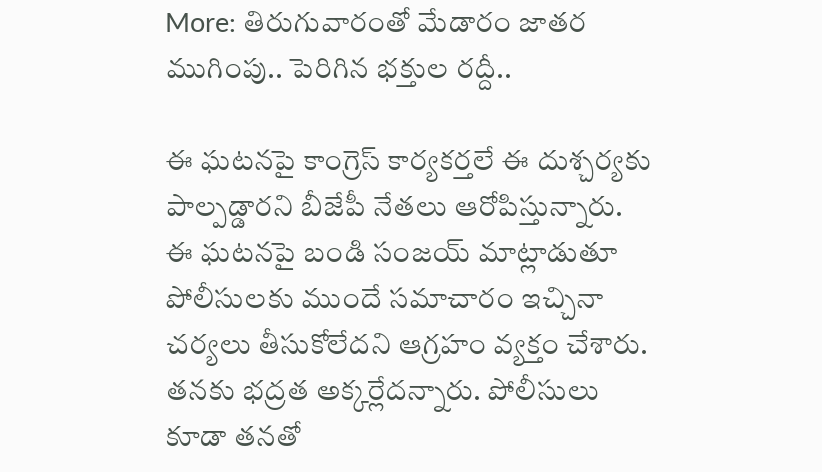More: తిరుగువారంతో మేడారం జాతర ముగింపు.. పెరిగిన భక్తుల రద్దీ..

ఈ ఘటనపై కాంగ్రెస్ కార్యకర్తలే ఈ దుశ్చర్యకు పాల్పడ్డారని బీజేపీ నేతలు ఆరోపిస్తున్నారు. ఈ ఘటనపై బండి సంజయ్ మాట్లాడుతూ పోలీసులకు ముందే సమాచారం ఇచ్చినా చర్యలు తీసుకోలేదని ఆగ్రహం వ్యక్తం చేశారు. తనకు భద్రత అక్కర్లేదన్నారు. పోలీసులు కూడా తనతో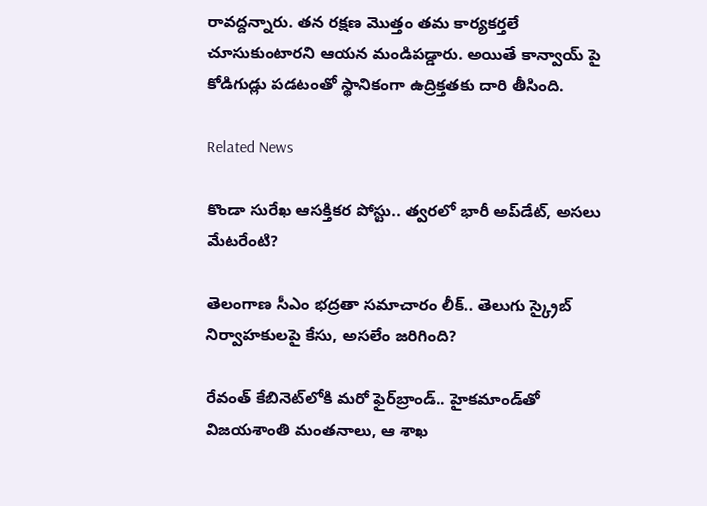రావద్దన్నారు. తన రక్షణ మొత్తం తమ కార్యకర్తలే చూసుకుంటారని ఆయన మండిపడ్డారు. అయితే కాన్వాయ్ పై కోడిగుడ్లు పడటంతో స్థానికంగా ఉద్రిక్తతకు దారి తీసింది.

Related News

కొండా‌ సురేఖ ఆసక్తికర పోస్టు.. త్వరలో భారీ అప్‌డేట్, అసలు మేటరేంటి?

తెలంగాణ సీఎం భద్రతా సమాచారం లీక్.. తెలుగు స్క్రైబ్ నిర్వాహకులపై కేసు, అసలేం జరిగింది?

రేవంత్‌ కేబినెట్‌లోకి మరో ఫైర్‌బ్రాండ్.. హైకమాండ్‌తో విజయశాంతి మంతనాలు, ఆ శాఖ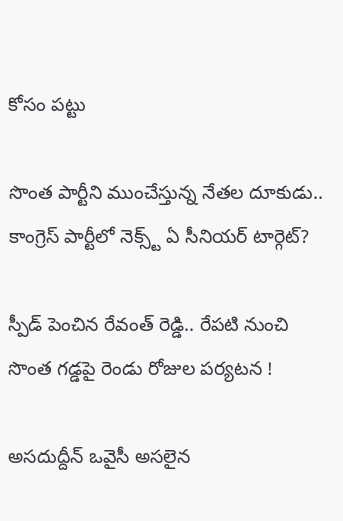కోసం పట్టు

సొంత పార్టీని ముంచేస్తున్న నేతల దూకుడు.. కాంగ్రెస్‌ పార్టీలో నెక్స్ట్ ఏ సీనియర్ టార్గెట్?

స్పీడ్ పెంచిన రేవంత్ రెడ్డి.. రేపటి నుంచి సొంత గడ్డపై రెండు రోజుల పర్యటన !

అసదుద్దీన్ ఒవైసీ అసలైన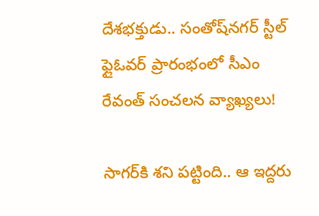దేశభక్తుడు.. సంతోష్‌నగర్ స్టీల్ ఫ్లైఓవర్ ప్రారంభంలో సీఎం రేవంత్ సంచలన వ్యాఖ్యలు!

సాగర్‌కి శని పట్టింది.. ఆ ఇద్దరు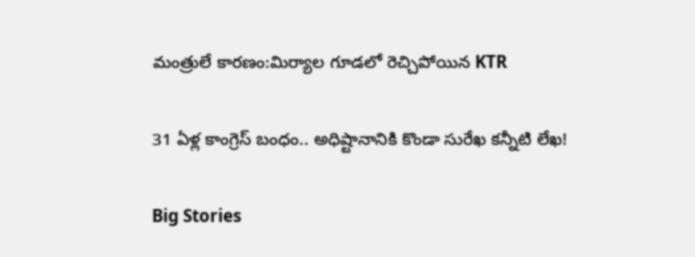మంత్రులే కారణం:మిర్యాల గూడలో రెచ్చిపోయిన KTR

31 ఏళ్ల కాంగ్రెస్ బంధం.. అధిష్టానానికి కొండా సురేఖ కన్నీటి లేఖ!

Big Stories